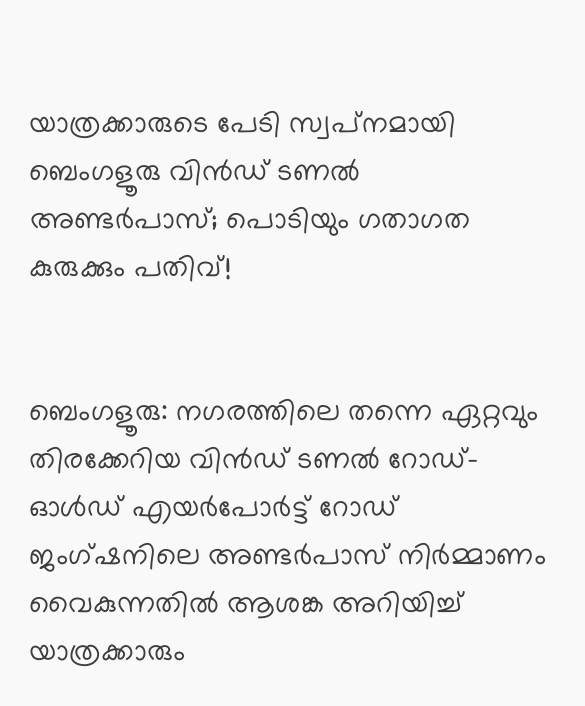യാത്രക്കാരുടെ പേടി സ്വപ്‌നമായി ബെംഗളൂരു വിൻഡ് ടണൽ അണ്ടർപാസ്; പൊടിയും ഗതാഗത കുരുക്കും പതിവ്!


ബെംഗളൂരു: നഗരത്തിലെ തന്നെ ഏറ്റവും തിരക്കേറിയ വിൻഡ് ടണൽ റോഡ്-ഓൾഡ് എയർപോർട്ട് റോഡ് ജംഗ്ഷനിലെ അണ്ടർപാസ് നിർമ്മാണം വൈകുന്നതിൽ ആശങ്ക അറിയിച്ച് യാത്രക്കാരും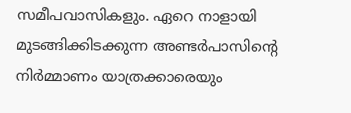സമീപവാസികളും. ഏറെ നാളായി മുടങ്ങിക്കിടക്കുന്ന അണ്ടർപാസിന്റെ നിർമ്മാണം യാത്രക്കാരെയും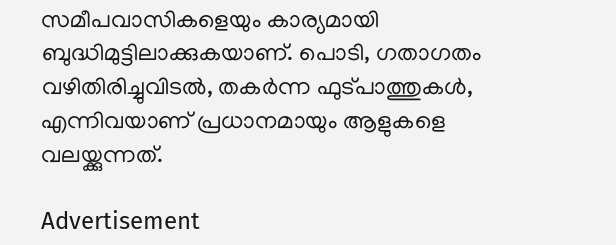സമീപവാസികളെയും കാര്യമായി ബുദ്ധിമുട്ടിലാക്കുകയാണ്. പൊടി, ഗതാഗതം വഴിതിരിച്ചുവിടൽ, തകർന്ന ഫുട്‌പാത്തുകൾ, എന്നിവയാണ് പ്രധാനമായും ആളുകളെ വലയ്ക്കുന്നത്.

Advertisement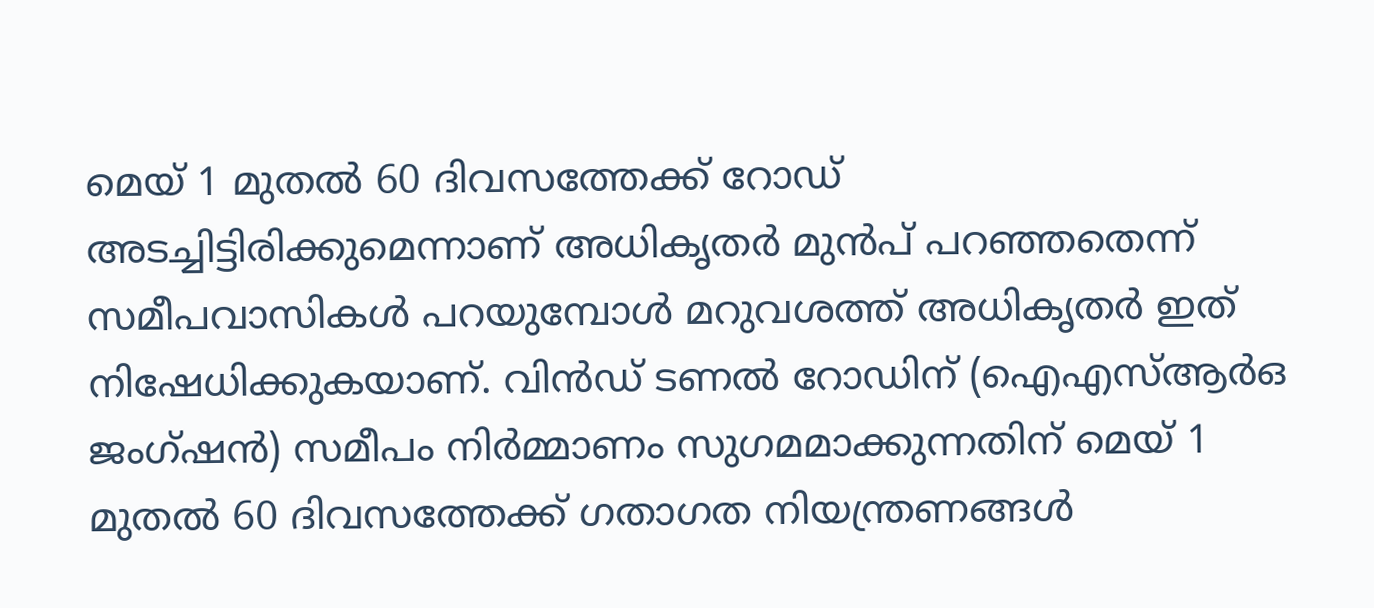മെയ് 1 മുതൽ 60 ദിവസത്തേക്ക് റോഡ് അടച്ചിട്ടിരിക്കുമെന്നാണ് അധികൃതർ മുൻപ് പറഞ്ഞതെന്ന് സമീപവാസികൾ പറയുമ്പോൾ മറുവശത്ത് അധികൃതർ ഇത് നിഷേധിക്കുകയാണ്. വിൻഡ് ടണൽ റോഡിന് (ഐഎസ്ആർഒ ജംഗ്ഷൻ) സമീപം നിർമ്മാണം സുഗമമാക്കുന്നതിന് മെയ് 1 മുതൽ 60 ദിവസത്തേക്ക് ഗതാഗത നിയന്ത്രണങ്ങൾ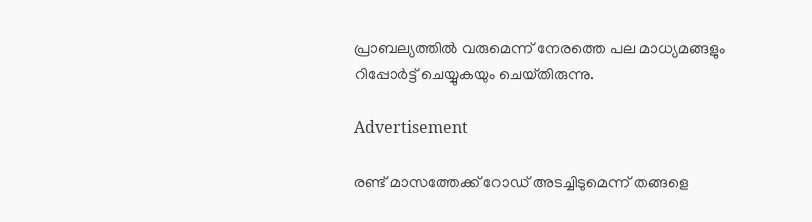പ്രാബല്യത്തിൽ വരുമെന്ന് നേരത്തെ പല മാധ്യമങ്ങളും റിപ്പോർട്ട് ചെയ്യുകയും ചെയ്‌തിരുന്നു.

Advertisement

രണ്ട് മാസത്തേക്ക് റോഡ് അടച്ചിടുമെന്ന് തങ്ങളെ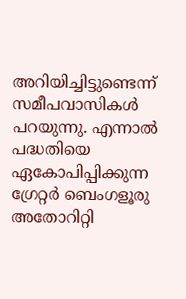അറിയിച്ചിട്ടുണ്ടെന്ന് സമീപവാസികൾ പറയുന്നു. എന്നാൽ പദ്ധതിയെ ഏകോപിപ്പിക്കുന്ന ഗ്രേറ്റർ ബെംഗളൂരു അതോറിറ്റി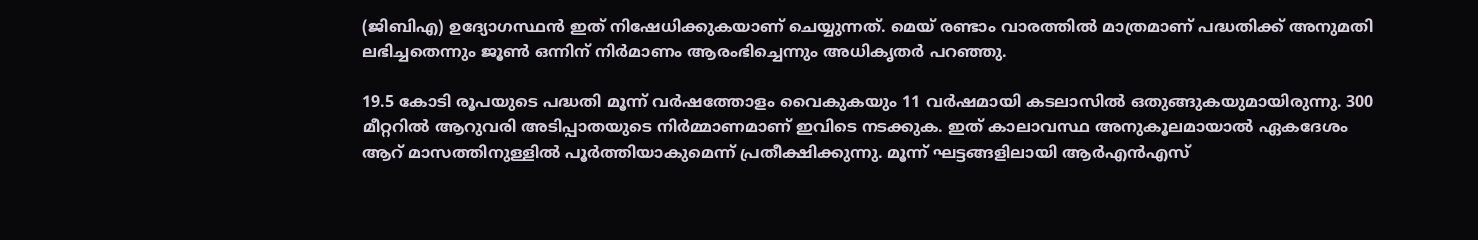(ജിബിഎ) ഉദ്യോഗസ്ഥൻ ഇത് നിഷേധിക്കുകയാണ് ചെയ്യുന്നത്. മെയ് രണ്ടാം വാരത്തിൽ മാത്രമാണ് പദ്ധതിക്ക് അനുമതി ലഭിച്ചതെന്നും ജൂൺ ഒന്നിന് നിർമാണം ആരംഭിച്ചെന്നും അധികൃതർ പറഞ്ഞു.

19.5 കോടി രൂപയുടെ പദ്ധതി മൂന്ന് വർഷത്തോളം വൈകുകയും 11 വർഷമായി കടലാസിൽ ഒതുങ്ങുകയുമായിരുന്നു. 300 മീറ്ററിൽ ആറുവരി അടിപ്പാതയുടെ നിർമ്മാണമാണ് ഇവിടെ നടക്കുക. ഇത് കാലാവസ്ഥ അനുകൂലമായാൽ ഏകദേശം ആറ് മാസത്തിനുള്ളിൽ പൂർത്തിയാകുമെന്ന് പ്രതീക്ഷിക്കുന്നു. മൂന്ന് ഘട്ടങ്ങളിലായി ആർഎൻഎസ്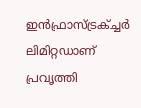ഇൻഫ്രാസ്ട്രക്ച്ചർ ലിമിറ്റഡാണ് പ്രവൃത്തി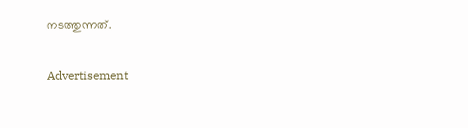നടത്തുന്നത്.

Advertisement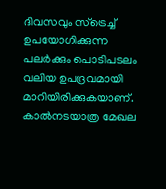ദിവസവും സ്ട്രെച്ച് ഉപയോഗിക്കുന്ന പലർക്കും പൊടിപടലം വലിയ ഉപദ്രവമായി മാറിയിരിക്കുകയാണ്. കാൽനടയാത്ര മേഖല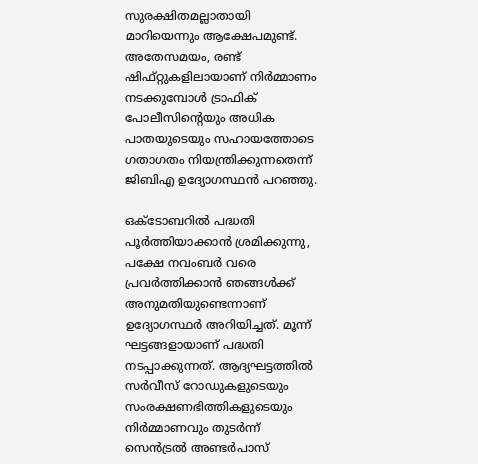സുരക്ഷിതമല്ലാതായി മാറിയെന്നും ആക്ഷേപമുണ്ട്. അതേസമയം, രണ്ട് ഷിഫ്റ്റുകളിലായാണ് നിർമ്മാണം നടക്കുമ്പോൾ ട്രാഫിക് പോലീസിൻ്റെയും അധിക പാതയുടെയും സഹായത്തോടെ ഗതാഗതം നിയന്ത്രിക്കുന്നതെന്ന് ജിബിഎ ഉദ്യോഗസ്ഥൻ പറഞ്ഞു.

ഒക്ടോബറിൽ പദ്ധതി പൂർത്തിയാക്കാൻ ശ്രമിക്കുന്നു, പക്ഷേ നവംബർ വരെ പ്രവർത്തിക്കാൻ ഞങ്ങൾക്ക് അനുമതിയുണ്ടെന്നാണ് ഉദ്യോഗസ്ഥർ അറിയിച്ചത്. മൂന്ന് ഘട്ടങ്ങളായാണ് പദ്ധതി നടപ്പാക്കുന്നത്. ആദ്യഘട്ടത്തിൽ സർവീസ് റോഡുകളുടെയും സംരക്ഷണഭിത്തികളുടെയും നിർമ്മാണവും തുടർന്ന് സെൻട്രൽ അണ്ടർപാസ്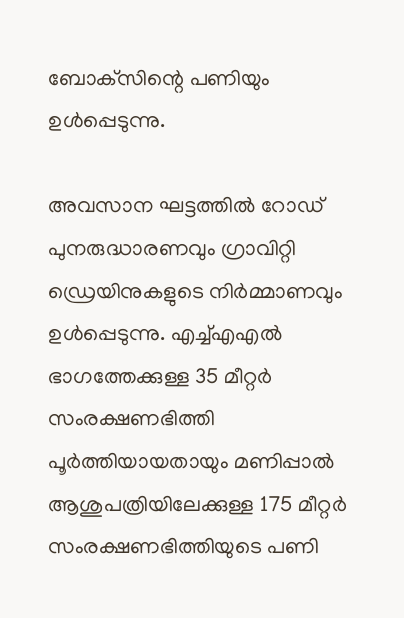ബോക്‌സിന്റെ പണിയും ഉൾപ്പെടുന്നു.

അവസാന ഘട്ടത്തിൽ റോഡ് പുനരുദ്ധാരണവും ഗ്രാവിറ്റി ഡ്രെയിനുകളുടെ നിർമ്മാണവും ഉൾപ്പെടുന്നു. എച്ച്എഎൽ ഭാഗത്തേക്കുള്ള 35 മീറ്റർ സംരക്ഷണഭിത്തി പൂർത്തിയായതായും മണിപ്പാൽ ആശുപത്രിയിലേക്കുള്ള 175 മീറ്റർ സംരക്ഷണഭിത്തിയുടെ പണി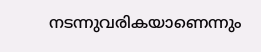നടന്നുവരികയാണെന്നും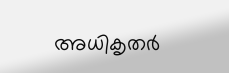അധികൃതർ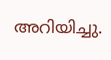അറിയിച്ചു.